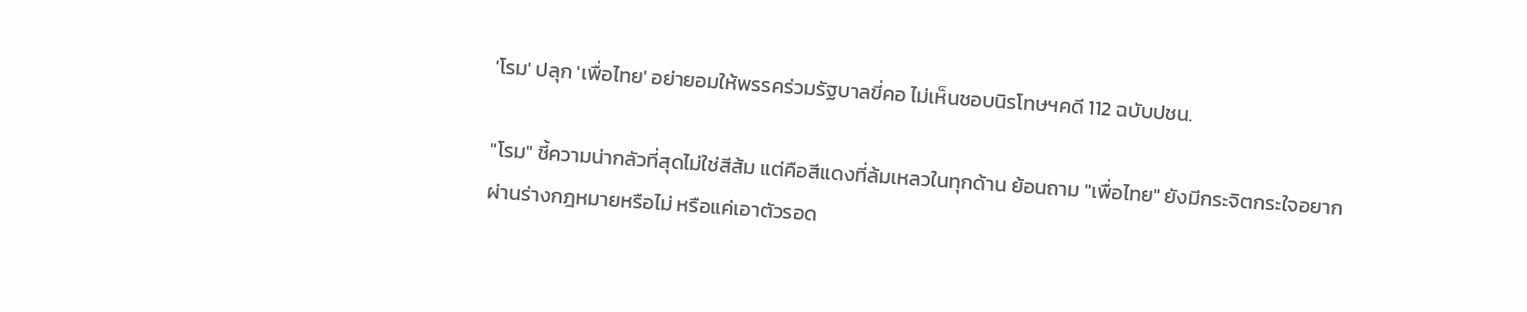'โรม' ปลุก 'เพื่อไทย' อย่ายอมให้พรรคร่วมรัฐบาลขี่คอ ไม่เห็นชอบนิรโทษฯคดี 112 ฉบับปชน.

"โรม" ชี้ความน่ากลัวที่สุดไม่ใช่สีส้ม แต่คือสีแดงที่ล้มเหลวในทุกด้าน ย้อนถาม "เพื่อไทย" ยังมีกระจิตกระใจอยากผ่านร่างกฎหมายหรือไม่ หรือแค่เอาตัวรอด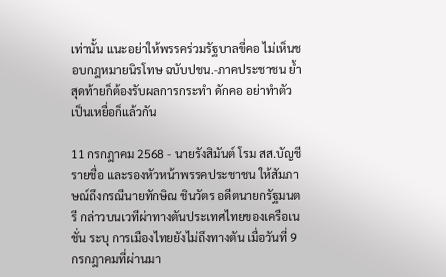เท่านั้น แนะอย่าให้พรรคร่วมรัฐบาลขี่คอ ไม่เห็นชอบกฎหมายนิรโทษ ฉบับปชน.-ภาคประชาชน ย้ำสุดท้ายก็ต้องรับผลการกระทำ ดักคอ อย่าทำตัวเป็นเหยื่อก็แล้วกัน

11 กรกฎาคม 2568 - นายรังสิมันต์ โรม สส.บัญชีรายชื่อ และรองหัวหน้าพรรคประชาชน ให้สัมภาษณ์ถึงกรณีนายทักษิณ ชินวัตร อดีตนายกรัฐมนตรี กล่าวบนเวทีผ่าทางตันประเทศไทยของเครือเนชั่น ระบุ การเมืองไทยยังไม่ถึงทางตัน เมื่อวันที่ 9 กรกฎาคมที่ผ่านมา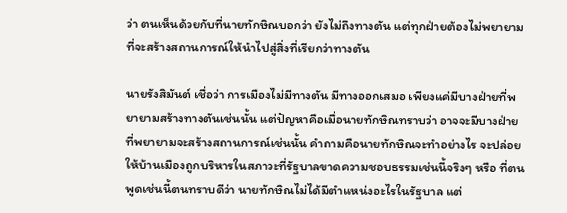ว่า ตนเห็นด้วยกับที่นายทักษิณบอกว่า ยังไม่ถึงทางตัน แต่ทุกฝ่ายต้องไม่พยายามที่จะสร้างสถานการณ์ให้นำไปสู่สิ่งที่เรียกว่าทางตัน

นายรังสิมันต์ เชื่อว่า การเมืองไม่มีทางตัน มีทางออกเสมอ เพียงแค่มีบางฝ่ายที่พยายามสร้างทางตันเช่นนั้น แต่ปัญหาคือเมื่อนายทักษิณทราบว่า อาจจะมีบางฝ่ายที่พยายามจะสร้างสถานการณ์เช่นนั้น คำถามคือนายทักษิณจะทำอย่างไร จะปล่อยให้บ้านเมืองถูกบริหารในสภาวะที่รัฐบาลขาดความชอบธรรมเช่นนี้จริงๆ หรือ ที่ตนพูดเช่นนี้ตนทราบดีว่า นายทักษิณไม่ได้มีตำแหน่งอะไรในรัฐบาล แต่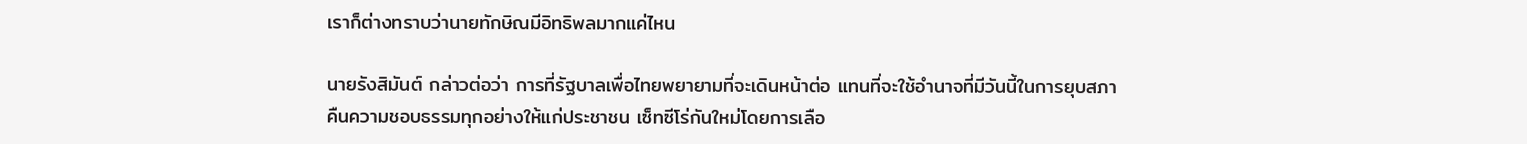เราก็ต่างทราบว่านายทักษิณมีอิทธิพลมากแค่ไหน

นายรังสิมันต์ กล่าวต่อว่า การที่รัฐบาลเพื่อไทยพยายามที่จะเดินหน้าต่อ แทนที่จะใช้อำนาจที่มีวันนี้ในการยุบสภา คืนความชอบธรรมทุกอย่างให้แก่ประชาชน เซ็ทซีโร่กันใหม่โดยการเลือ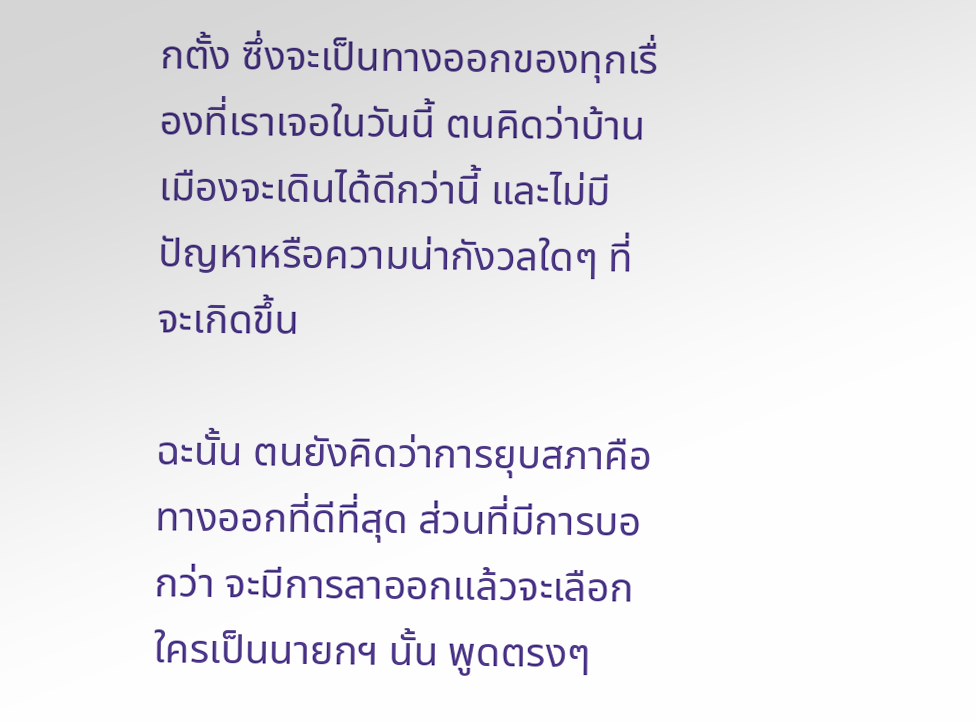กตั้ง ซึ่งจะเป็นทางออกของทุกเรื่องที่เราเจอในวันนี้ ตนคิดว่าบ้านเมืองจะเดินได้ดีกว่านี้ และไม่มีปัญหาหรือความน่ากังวลใดๆ ที่จะเกิดขึ้น

ฉะนั้น ตนยังคิดว่าการยุบสภาคือทางออกที่ดีที่สุด ส่วนที่มีการบอกว่า จะมีการลาออกแล้วจะเลือกใครเป็นนายกฯ นั้น พูดตรงๆ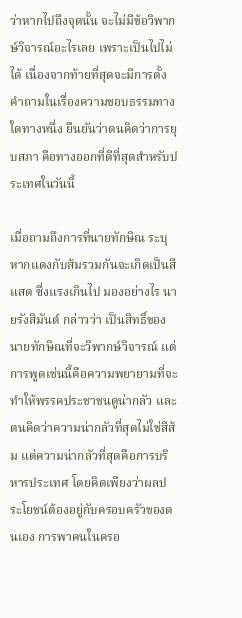ว่าหากไปถึงจุดนั้น จะไม่มีข้อวิพากษ์วิจารณ์อะไรเลย เพราะเป็นไปไม่ได้ เนื่องจากท้ายที่สุดจะมีการตั้งคำถามในเรื่องความชอบธรรมทางใดทางหนึ่ง ยืนยันว่าตนคิดว่าการยุบสภา คือทางออกที่ดีที่สุดสำหรับประเทศในวันนี้

เมื่อถามถึงการที่นายทักษิณ ระบุ หากแดงกับส้มรวมกันจะเกิดเป็นสีแสด ซึ่งแรงเกินไป มองอย่างไร นายรังสิมันต์ กล่าวว่า เป็นสิทธิ์ของนายทักษิณที่จะวิพากษ์วิจารณ์ แต่การพูดเช่นนี้คือความพยายามที่จะทำให้พรรคประชาชนดูน่ากลัว และตนคิดว่าความน่ากลัวที่สุดไม่ใช่สีส้ม แต่ความน่ากลัวที่สุดคือการบริหารประเทศ โดยคิดเพียงว่าผลประโยชน์ต้องอยู่กับครอบครัวของตนเอง การพาคนในครอ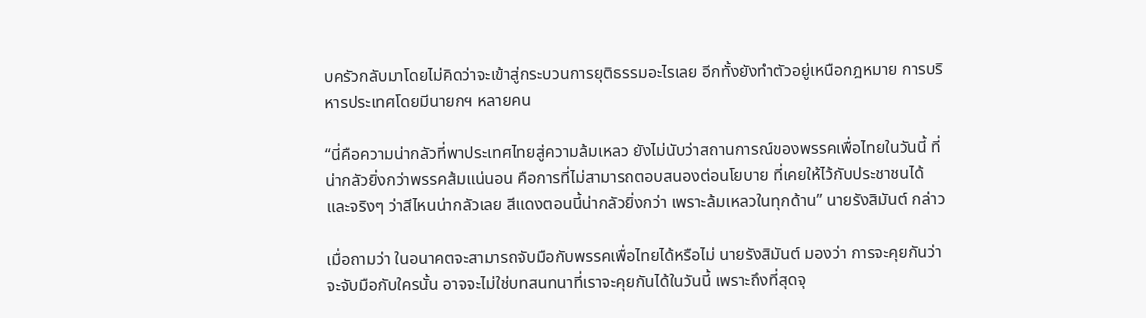บครัวกลับมาโดยไม่คิดว่าจะเข้าสู่กระบวนการยุติธรรมอะไรเลย อีกทั้งยังทำตัวอยู่เหนือกฎหมาย การบริหารประเทศโดยมีนายกฯ หลายคน

“นี่คือความน่ากลัวที่พาประเทศไทยสู่ความล้มเหลว ยังไม่นับว่าสถานการณ์ของพรรคเพื่อไทยในวันนี้ ที่น่ากลัวยิ่งกว่าพรรคส้มแน่นอน คือการที่ไม่สามารถตอบสนองต่อนโยบาย ที่เคยให้ไว้กับประชาชนได้ และจริงๆ ว่าสีไหนน่ากลัวเลย สีแดงตอนนี้น่ากลัวยิ่งกว่า เพราะล้มเหลวในทุกด้าน” นายรังสิมันต์ กล่าว

เมื่อถามว่า ในอนาคตจะสามารถจับมือกับพรรคเพื่อไทยได้หรือไม่ นายรังสิมันต์ มองว่า การจะคุยกันว่า จะจับมือกับใครนั้น อาจจะไม่ใช่บทสนทนาที่เราจะคุยกันได้ในวันนี้ เพราะถึงที่สุดจุ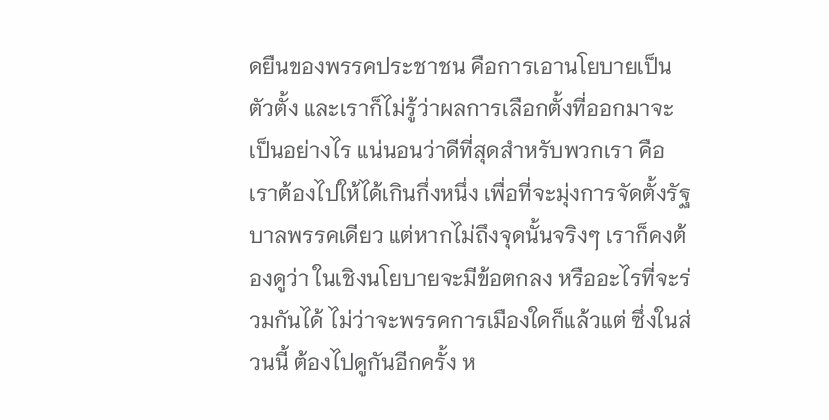ดยืนของพรรคประชาชน คือการเอานโยบายเป็นตัวตั้ง และเราก็ไม่รู้ว่าผลการเลือกตั้งที่ออกมาจะเป็นอย่างไร แน่นอนว่าดีที่สุดสำหรับพวกเรา คือเราต้องไปให้ได้เกินกึ่งหนึ่ง เพื่อที่จะมุ่งการจัดตั้งรัฐบาลพรรคเดียว แต่หากไม่ถึงจุดนั้นจริงๆ เราก็คงต้องดูว่า ในเชิงนโยบายจะมีข้อตกลง หรืออะไรที่จะร่วมกันได้ ไม่ว่าจะพรรคการเมืองใดก็แล้วแต่ ซึ่งในส่วนนี้ ต้องไปดูกันอีกครั้ง ห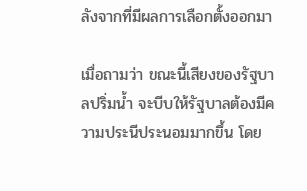ลังจากที่มีผลการเลือกตั้งออกมา

เมื่อถามว่า ขณะนี้เสียงของรัฐบาลปริ่มน้ำ จะบีบให้รัฐบาลต้องมีความประนีประนอมมากขึ้น โดย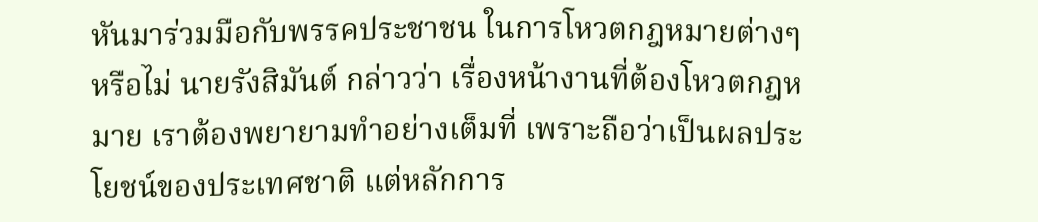หันมาร่วมมือกับพรรคประชาชน ในการโหวตกฎหมายต่างๆ หรือไม่ นายรังสิมันต์ กล่าวว่า เรื่องหน้างานที่ต้องโหวตกฎหมาย เราต้องพยายามทำอย่างเต็มที่ เพราะถือว่าเป็นผลประโยชน์ของประเทศชาติ แต่หลักการ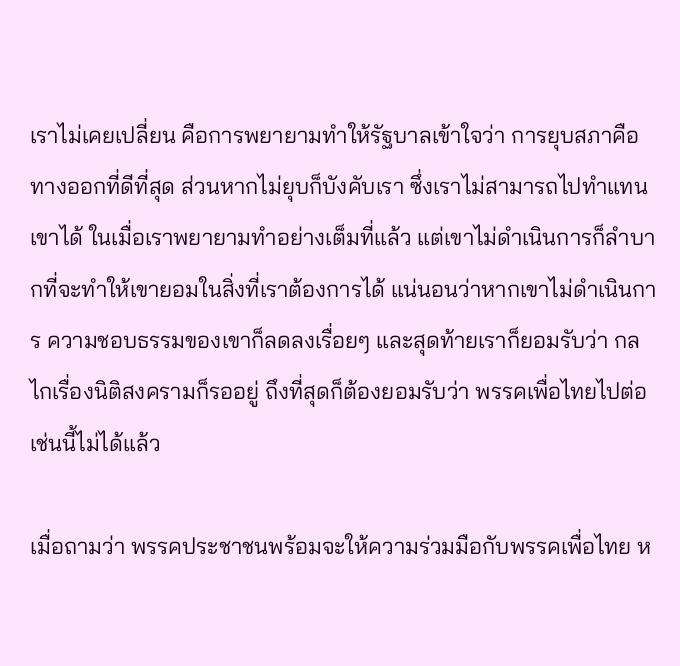เราไม่เคยเปลี่ยน คือการพยายามทำให้รัฐบาลเข้าใจว่า การยุบสภาคือทางออกที่ดีที่สุด ส่วนหากไม่ยุบก็บังคับเรา ซึ่งเราไม่สามารถไปทำแทนเขาได้ ในเมื่อเราพยายามทำอย่างเต็มที่แล้ว แต่เขาไม่ดำเนินการก็ลำบากที่จะทำให้เขายอมในสิ่งที่เราต้องการได้ แน่นอนว่าหากเขาไม่ดำเนินการ ความชอบธรรมของเขาก็ลดลงเรื่อยๆ และสุดท้ายเราก็ยอมรับว่า กลไกเรื่องนิติสงครามก็รออยู่ ถึงที่สุดก็ต้องยอมรับว่า พรรคเพื่อไทยไปต่อเช่นนี้ไม่ได้แล้ว

เมื่อถามว่า พรรคประชาชนพร้อมจะให้ความร่วมมือกับพรรคเพื่อไทย ห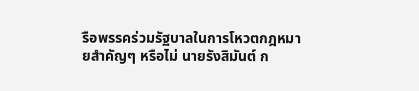รือพรรคร่วมรัฐบาลในการโหวตกฎหมายสำคัญๆ หรือไม่ นายรังสิมันต์ ก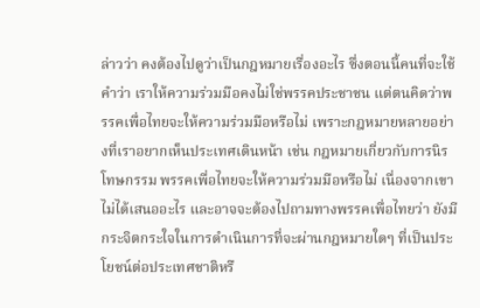ล่าวว่า คงต้องไปดูว่าเป็นกฎหมายเรื่องอะไร ซึ่งตอนนี้คนที่จะใช้คำว่า เราให้ความร่วมมือคงไม่ใช่พรรคประชาชน แต่ตนคิดว่าพรรคเพื่อไทยจะให้ความร่วมมือหรือไม่ เพราะกฎหมายหลายอย่างที่เราอยากเห็นประเทศเดินหน้า เช่น กฎหมายเกี่ยวกับการนิรโทษกรรม พรรคเพื่อไทยจะให้ความร่วมมือหรือไม่ เนื่องจากเขาไม่ได้เสนออะไร และอาจจะต้องไปถามทางพรรคเพื่อไทยว่า ยังมีกระจิตกระใจในการดำเนินการที่จะผ่านกฎหมายใดๆ ที่เป็นประโยชน์ต่อประเทศชาติหรื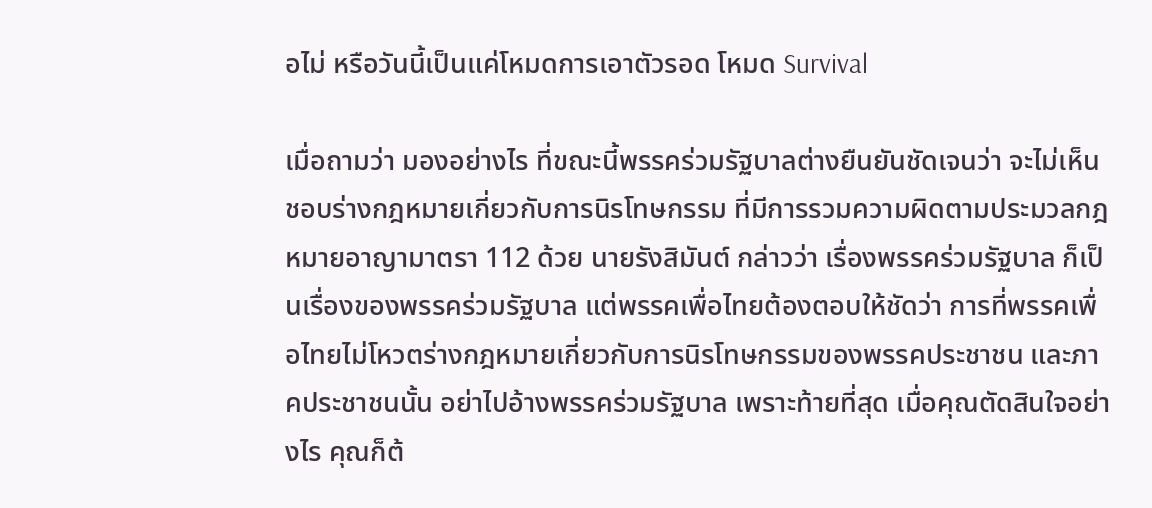อไม่ หรือวันนี้เป็นแค่โหมดการเอาตัวรอด โหมด Survival

เมื่อถามว่า มองอย่างไร ที่ขณะนี้พรรคร่วมรัฐบาลต่างยืนยันชัดเจนว่า จะไม่เห็นชอบร่างกฎหมายเกี่ยวกับการนิรโทษกรรม ที่มีการรวมความผิดตามประมวลกฎหมายอาญามาตรา 112 ด้วย นายรังสิมันต์ กล่าวว่า เรื่องพรรคร่วมรัฐบาล ก็เป็นเรื่องของพรรคร่วมรัฐบาล แต่พรรคเพื่อไทยต้องตอบให้ชัดว่า การที่พรรคเพื่อไทยไม่โหวตร่างกฎหมายเกี่ยวกับการนิรโทษกรรมของพรรคประชาชน และภาคประชาชนนั้น อย่าไปอ้างพรรคร่วมรัฐบาล เพราะท้ายที่สุด เมื่อคุณตัดสินใจอย่างไร คุณก็ต้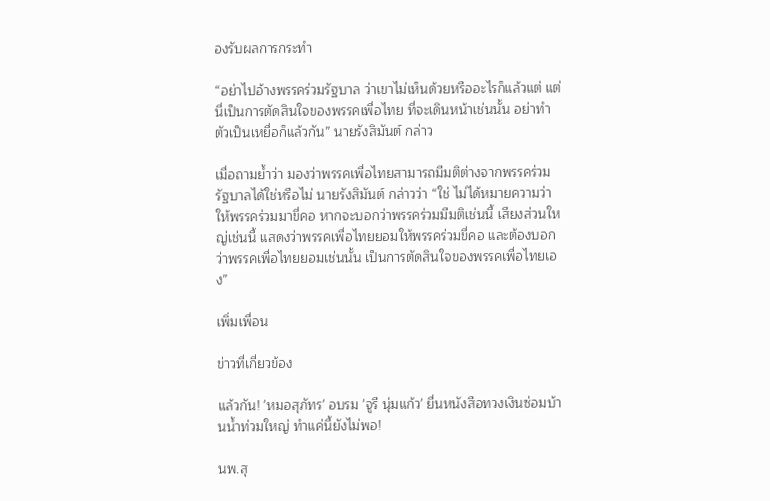องรับผลการกระทำ

“อย่าไปอ้างพรรคร่วมรัฐบาล ว่าเขาไม่เห็นด้วยหรืออะไรก็แล้วแต่ แต่นี่เป็นการตัดสินใจของพรรคเพื่อไทย ที่จะเดินหน้าเช่นนั้น อย่าทำตัวเป็นเหยื่อก็แล้วกัน” นายรังสิมันต์ กล่าว

เมื่อถามย้ำว่า มองว่าพรรคเพื่อไทยสามารถมีมติต่างจากพรรคร่วมรัฐบาลได้ใช่หรือไม่ นายรังสิมันต์ กล่าวว่า “ใช่ ไม่ได้หมายความว่า ให้พรรคร่วมมาขี่คอ หากจะบอกว่าพรรคร่วมมีมติเช่นนี้ เสียงส่วนใหญ่เช่นนี้ แสดงว่าพรรคเพื่อไทยยอมให้พรรคร่วมขี่คอ และต้องบอกว่าพรรคเพื่อไทยยอมเช่นนั้น เป็นการตัดสินใจของพรรคเพื่อไทยเอง”

เพิ่มเพื่อน

ข่าวที่เกี่ยวข้อง

แล้วกัน! 'หมอสุภัทร' อบรม 'จูรี นุ่มแก้ว' ยื่นหนังสือทวงเงินซ่อมบ้านน้ำท่วมใหญ่ ทำแค่นี้ยังไม่พอ!

นพ.สุ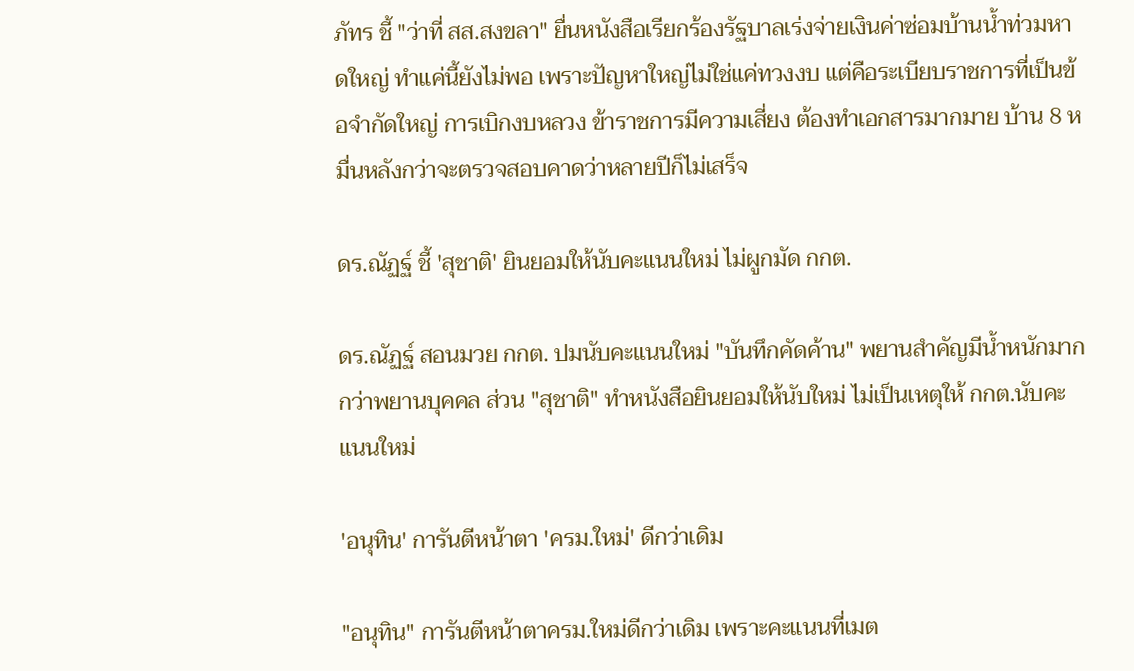ภัทร ชี้ "ว่าที่ สส.สงขลา" ยื่นหนังสือเรียกร้องรัฐบาลเร่งจ่ายเงินค่าซ่อมบ้านน้ำท่วมหาดใหญ่ ทำแค่นี้ยังไม่พอ เพราะปัญหาใหญ่ไม่ใช่แค่ทวงงบ แต่คือระเบียบราชการที่เป็นข้อจำกัดใหญ่ การเบิกงบหลวง ข้าราชการมีความเสี่ยง ต้องทำเอกสารมากมาย บ้าน 8 หมื่นหลังกว่าจะตรวจสอบคาดว่าหลายปีก็ไม่เสร็จ

ดร.ณัฏฐ์ ชี้ 'สุชาติ' ยินยอมให้นับคะแนนใหม่ ไม่ผูกมัด กกต.

ดร.ณัฏฐ์ สอนมวย กกต. ปมนับคะแนนใหม่ "บันทึกคัดค้าน" พยานสำคัญมีน้ำหนักมากกว่าพยานบุคคล ส่วน "สุชาติ" ทำหนังสือยินยอมให้นับใหม่ ไม่เป็นเหตุให้ กกต.นับคะแนนใหม่

'อนุทิน' การันตีหน้าตา 'ครม.ใหม่' ดีกว่าเดิม

"อนุทิน" การันตีหน้าตาครม.ใหม่ดีกว่าเดิม เพราะคะแนนที่เมต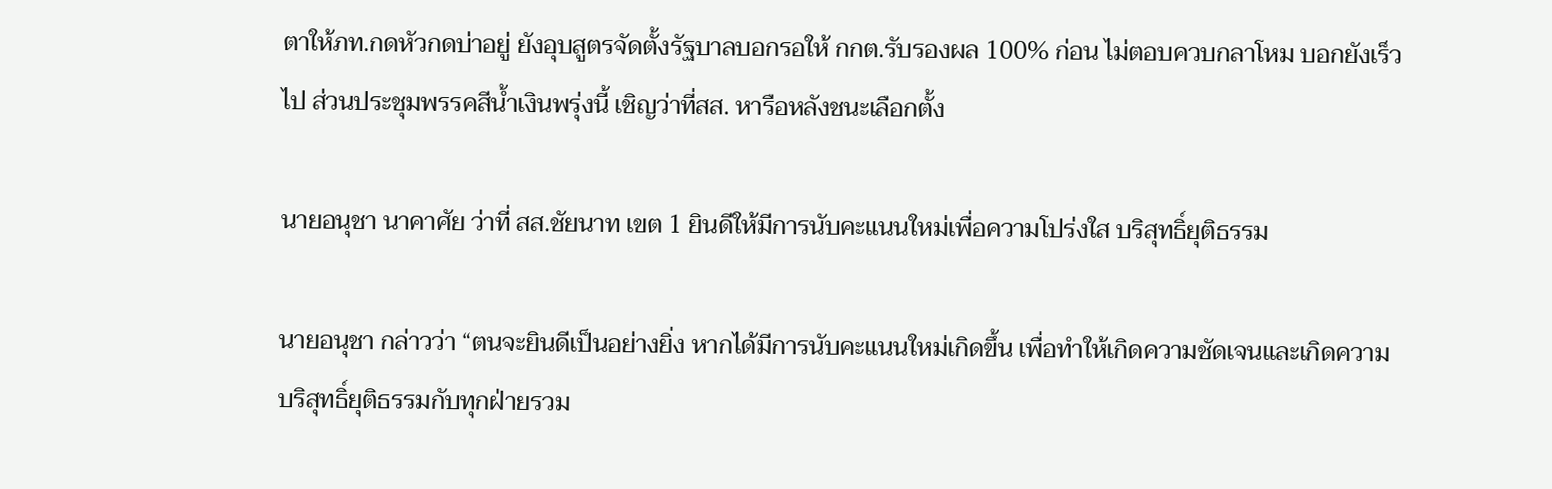ตาให้ภท.กดหัวกดบ่าอยู่ ยังอุบสูตรจัดตั้งรัฐบาลบอกรอให้ กกต.รับรองผล 100% ก่อน ไม่ตอบควบกลาโหม บอกยังเร็วไป ส่วนประชุมพรรคสีน้ำเงินพรุ่งนี้ เชิญว่าที่สส. หารือหลังชนะเลือกตั้ง

นายอนุชา นาคาศัย ว่าที่ สส.ชัยนาท เขต 1 ยินดีให้มีการนับคะแนนใหม่เพื่อความโปร่งใส บริสุทธิ์ยุติธรรม

นายอนุชา กล่าวว่า “ตนจะยินดีเป็นอย่างยิ่ง หากได้มีการนับคะแนนใหม่เกิดขึ้น เพื่อทำให้เกิดความชัดเจนและเกิดความบริสุทธิ์ยุติธรรมกับทุกฝ่ายรวม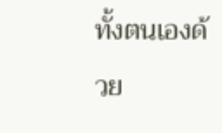ทั้งตนเองด้วย